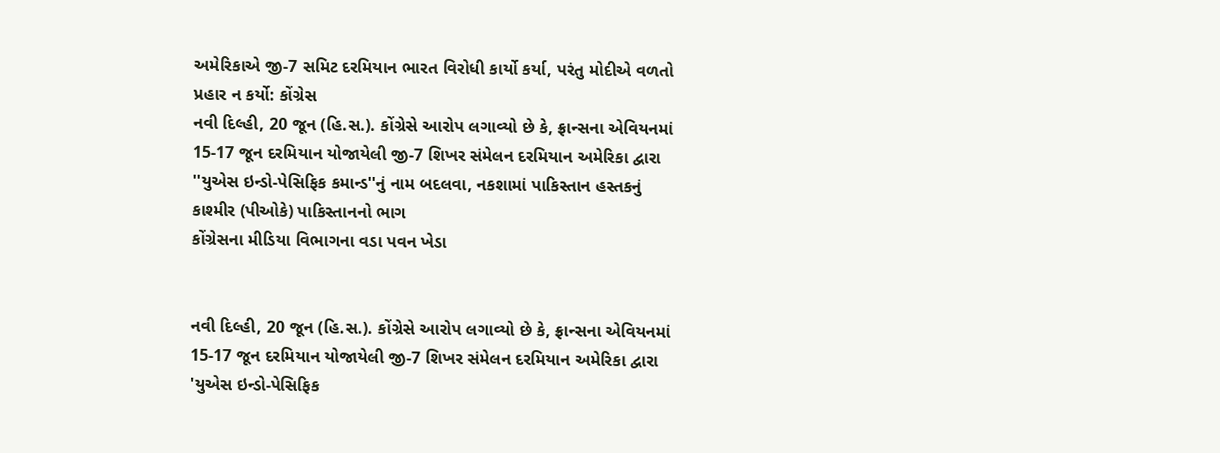અમેરિકાએ જી-7 સમિટ દરમિયાન ભારત વિરોધી કાર્યો કર્યા, પરંતુ મોદીએ વળતો પ્રહાર ન કર્યો: કોંગ્રેસ
નવી દિલ્હી, 20 જૂન (હિ.સ.). કોંગ્રેસે આરોપ લગાવ્યો છે કે, ફ્રાન્સના એવિયનમાં 15-17 જૂન દરમિયાન યોજાયેલી જી-7 શિખર સંમેલન દરમિયાન અમેરિકા દ્વારા ''યુએસ ઇન્ડો-પેસિફિક કમાન્ડ''નું નામ બદલવા, નકશામાં પાકિસ્તાન હસ્તકનું કાશ્મીર (પીઓકે) પાકિસ્તાનનો ભાગ
કોંગ્રેસના મીડિયા વિભાગના વડા પવન ખેડા


નવી દિલ્હી, 20 જૂન (હિ.સ.). કોંગ્રેસે આરોપ લગાવ્યો છે કે, ફ્રાન્સના એવિયનમાં 15-17 જૂન દરમિયાન યોજાયેલી જી-7 શિખર સંમેલન દરમિયાન અમેરિકા દ્વારા 'યુએસ ઇન્ડો-પેસિફિક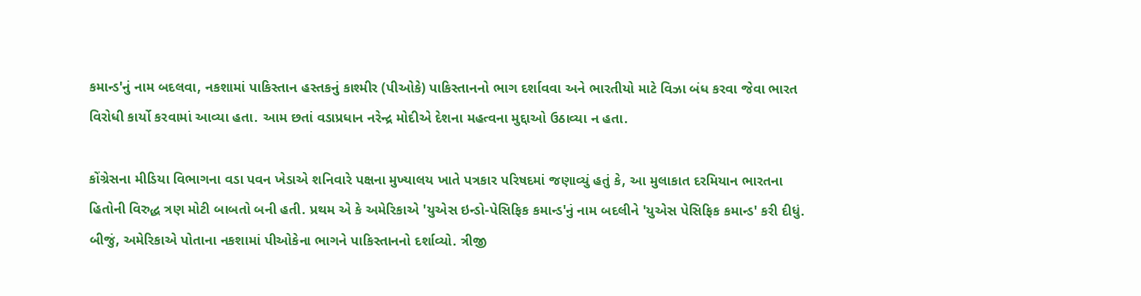કમાન્ડ'નું નામ બદલવા, નકશામાં પાકિસ્તાન હસ્તકનું કાશ્મીર (પીઓકે) પાકિસ્તાનનો ભાગ દર્શાવવા અને ભારતીયો માટે વિઝા બંધ કરવા જેવા ભારત વિરોધી કાર્યો કરવામાં આવ્યા હતા. આમ છતાં વડાપ્રધાન નરેન્દ્ર મોદીએ દેશના મહત્વના મુદ્દાઓ ઉઠાવ્યા ન હતા.

કોંગ્રેસના મીડિયા વિભાગના વડા પવન ખેડાએ શનિવારે પક્ષના મુખ્યાલય ખાતે પત્રકાર પરિષદમાં જણાવ્યું હતું કે, આ મુલાકાત દરમિયાન ભારતના હિતોની વિરુદ્ધ ત્રણ મોટી બાબતો બની હતી. પ્રથમ એ કે અમેરિકાએ 'યુએસ ઇન્ડો-પેસિફિક કમાન્ડ'નું નામ બદલીને 'યુએસ પેસિફિક કમાન્ડ' કરી દીધું. બીજું, અમેરિકાએ પોતાના નકશામાં પીઓકેના ભાગને પાકિસ્તાનનો દર્શાવ્યો. ત્રીજી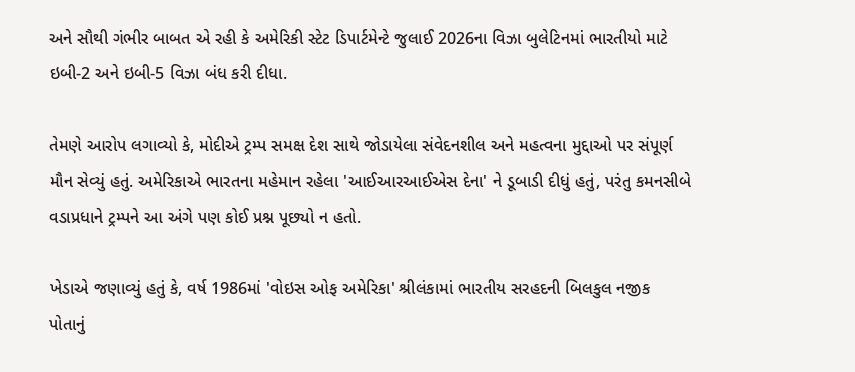અને સૌથી ગંભીર બાબત એ રહી કે અમેરિકી સ્ટેટ ડિપાર્ટમેન્ટે જુલાઈ 2026ના વિઝા બુલેટિનમાં ભારતીયો માટે ઇબી-2 અને ઇબી-5 વિઝા બંધ કરી દીધા.

તેમણે આરોપ લગાવ્યો કે, મોદીએ ટ્રમ્પ સમક્ષ દેશ સાથે જોડાયેલા સંવેદનશીલ અને મહત્વના મુદ્દાઓ પર સંપૂર્ણ મૌન સેવ્યું હતું. અમેરિકાએ ભારતના મહેમાન રહેલા 'આઈઆરઆઈએસ દેના' ને ડૂબાડી દીધું હતું, પરંતુ કમનસીબે વડાપ્રધાને ટ્રમ્પને આ અંગે પણ કોઈ પ્રશ્ન પૂછ્યો ન હતો.

ખેડાએ જણાવ્યું હતું કે, વર્ષ 1986માં 'વોઇસ ઓફ અમેરિકા' શ્રીલંકામાં ભારતીય સરહદની બિલકુલ નજીક પોતાનું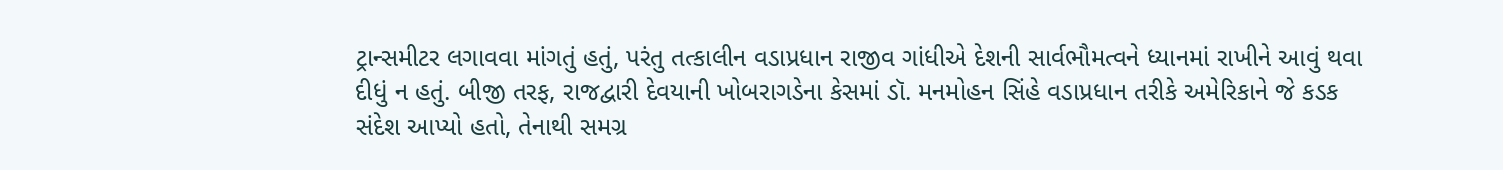ટ્રાન્સમીટર લગાવવા માંગતું હતું, પરંતુ તત્કાલીન વડાપ્રધાન રાજીવ ગાંધીએ દેશની સાર્વભૌમત્વને ધ્યાનમાં રાખીને આવું થવા દીધું ન હતું. બીજી તરફ, રાજદ્વારી દેવયાની ખોબરાગડેના કેસમાં ડૉ. મનમોહન સિંહે વડાપ્રધાન તરીકે અમેરિકાને જે કડક સંદેશ આપ્યો હતો, તેનાથી સમગ્ર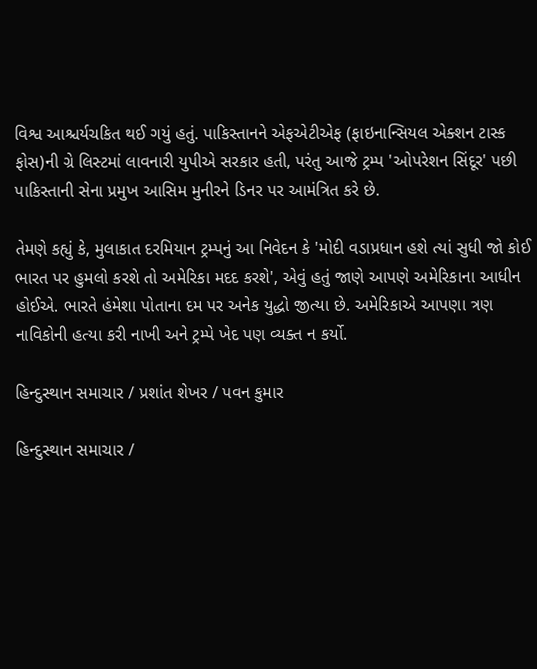વિશ્વ આશ્ચર્યચકિત થઈ ગયું હતું. પાકિસ્તાનને એફએટીએફ (ફાઇનાન્સિયલ એક્શન ટાસ્ક ફોસ)ની ગ્રે લિસ્ટમાં લાવનારી યુપીએ સરકાર હતી, પરંતુ આજે ટ્રમ્પ 'ઓપરેશન સિંદૂર' પછી પાકિસ્તાની સેના પ્રમુખ આસિમ મુનીરને ડિનર પર આમંત્રિત કરે છે.

તેમણે કહ્યું કે, મુલાકાત દરમિયાન ટ્રમ્પનું આ નિવેદન કે 'મોદી વડાપ્રધાન હશે ત્યાં સુધી જો કોઈ ભારત પર હુમલો કરશે તો અમેરિકા મદદ કરશે', એવું હતું જાણે આપણે અમેરિકાના આધીન હોઈએ. ભારતે હંમેશા પોતાના દમ પર અનેક યુદ્ધો જીત્યા છે. અમેરિકાએ આપણા ત્રણ નાવિકોની હત્યા કરી નાખી અને ટ્રમ્પે ખેદ પણ વ્યક્ત ન કર્યો.

હિન્દુસ્થાન સમાચાર / પ્રશાંત શેખર / પવન કુમાર

હિન્દુસ્થાન સમાચાર /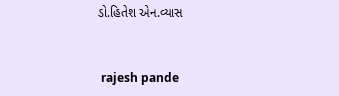ડો.હિતેશ એન.વ્યાસ


 rajesh pande